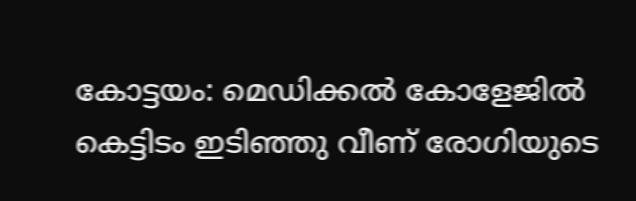കോട്ടയം: മെഡിക്കൽ കോളേജിൽ കെട്ടിടം ഇടിഞ്ഞു വീണ് രോഗിയുടെ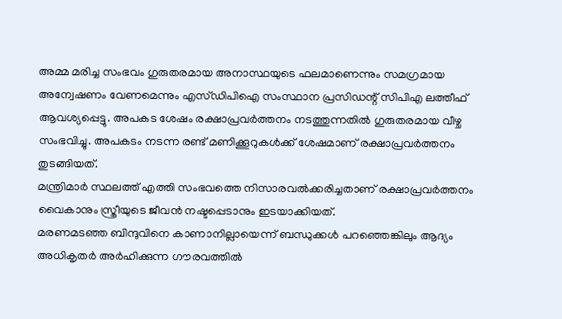അമ്മ മരിച്ച സംഭവം ഗുരുതരമായ അനാസ്ഥയുടെ ഫലമാണെന്നും സമഗ്രമായ അന്വേഷണം വേണമെന്നും എസ്ഡിപിഐ സംസ്ഥാന പ്രസിഡന്റ് സിപിഎ ലത്തീഫ് ആവശ്യപ്പെട്ടു. അപകട ശേഷം രക്ഷാപ്രവർത്തനം നടത്തുന്നതിൽ ഗുരുതരമായ വീഴ്ച സംഭവിച്ചു. അപകടം നടന്ന രണ്ട് മണിക്കൂറുകൾക്ക് ശേഷമാണ് രക്ഷാപ്രവർത്തനം തുടങ്ങിയത്.
മന്ത്രിമാർ സ്ഥലത്ത് എത്തി സംഭവത്തെ നിസാരവൽക്കരിച്ചതാണ് രക്ഷാപ്രവർത്തനം വൈകാനും സ്ത്രീയുടെ ജീവൻ നഷ്ടപ്പെടാനും ഇടയാക്കിയത്.
മരണമടഞ്ഞ ബിന്ദുവിനെ കാണാനില്ലായെന്ന് ബന്ധുക്കൾ പറഞ്ഞെങ്കിലും ആദ്യം അധികൃതർ അർഹിക്കുന്ന ഗൗരവത്തിൽ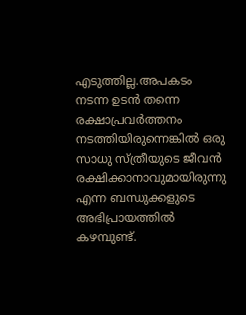എടുത്തില്ല.അപകടം നടന്ന ഉടൻ തന്നെ രക്ഷാപ്രവർത്തനം നടത്തിയിരുന്നെങ്കിൽ ഒരു സാധു സ്ത്രീയുടെ ജീവൻ രക്ഷിക്കാനാവുമായിരുന്നു എന്ന ബന്ധുക്കളുടെ അഭിപ്രായത്തിൽ കഴമ്പുണ്ട്.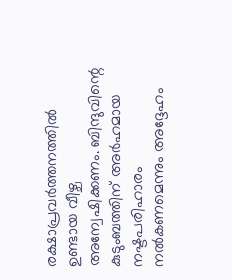രക്ഷാപ്രവർത്തനത്തിൽ ഉണ്ടായ വീഴ്ച അന്വേഷിക്കണം. ബിന്ദുവിന്റെ കുടുംബത്തിന് അർഹമായ നഷ്ടപരിഹാരം നൽകണമെന്നും അദ്ദേഹം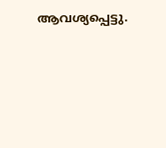ആവശ്യപ്പെട്ടു.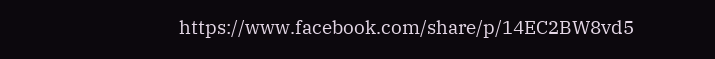https://www.facebook.com/share/p/14EC2BW8vd5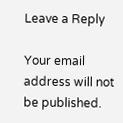Leave a Reply

Your email address will not be published.